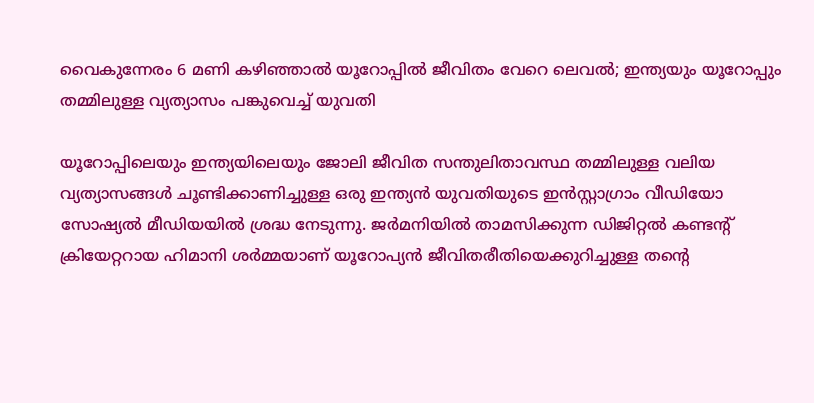വൈകുന്നേരം 6 മണി കഴിഞ്ഞാൽ യൂറോപ്പിൽ ജീവിതം വേറെ ലെവൽ; ഇന്ത്യയും യൂറോപ്പും തമ്മിലുള്ള വ്യത്യാസം പങ്കുവെച്ച് യുവതി

യൂറോപ്പിലെയും ഇന്ത്യയിലെയും ജോലി ജീവിത സന്തുലിതാവസ്ഥ തമ്മിലുള്ള വലിയ വ്യത്യാസങ്ങൾ ചൂണ്ടിക്കാണിച്ചുള്ള ഒരു ഇന്ത്യൻ യുവതിയുടെ ഇൻസ്റ്റാഗ്രാം വീഡിയോ സോഷ്യൽ മീഡിയയിൽ ശ്രദ്ധ നേടുന്നു. ജർമനിയിൽ താമസിക്കുന്ന ഡിജിറ്റൽ കണ്ടന്‍റ് ക്രിയേറ്ററായ ഹിമാനി ശർമ്മയാണ് യൂറോപ്യൻ ജീവിതരീതിയെക്കുറിച്ചുള്ള തന്റെ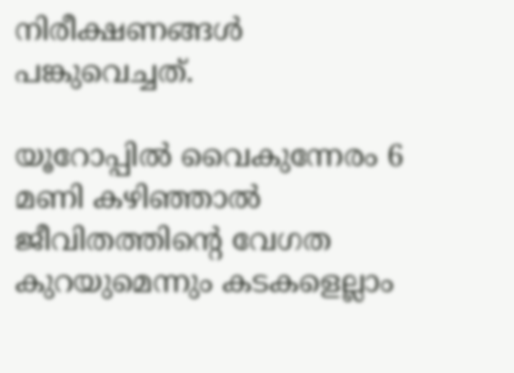നിരീക്ഷണങ്ങൾ പങ്കുവെച്ചത്.

യൂറോപ്പിൽ വൈകുന്നേരം 6 മണി കഴിഞ്ഞാൽ ജീവിതത്തിന്‍റെ വേഗത കുറയുമെന്നും കടകളെല്ലാം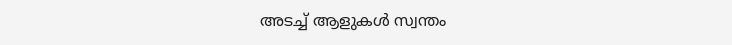അടച്ച് ആളുകൾ സ്വന്തം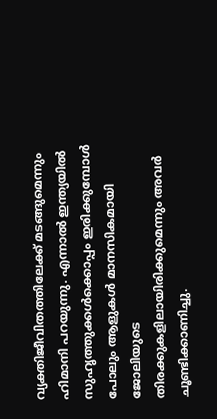വ്യക്തിജീവിതത്തിലേക്ക് മടങ്ങുമെന്നും ഹിമാനി പറയുന്നു. എന്നാൽ ഇന്ത്യയിൽ സുഹൃത്തുക്കൾക്കൊപ്പം ഇരിക്കുമ്പോൾ പോലും ആളുകൾ മാനസികമായി ജോലിയുടെ തിരക്കുകളിലായിരിക്കുമെന്നും അവർ ചൂണ്ടിക്കാണിച്ചു.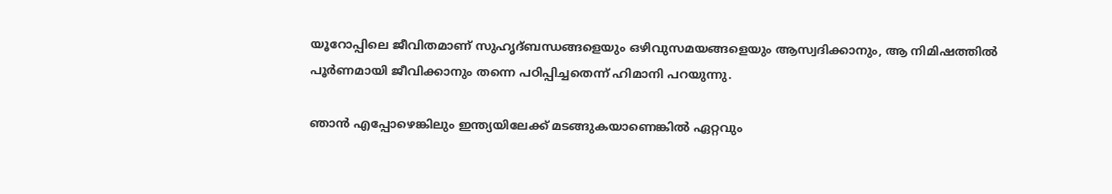യൂറോപ്പിലെ ജീവിതമാണ് സുഹൃദ്‌ബന്ധങ്ങളെയും ഒഴിവുസമയങ്ങളെയും ആസ്വദിക്കാനും, ആ നിമിഷത്തിൽ പൂർണമായി ജീവിക്കാനും തന്നെ പഠിപ്പിച്ചതെന്ന് ഹിമാനി പറയുന്നു.

ഞാൻ എപ്പോഴെങ്കിലും ഇന്ത്യയിലേക്ക് മടങ്ങുകയാണെങ്കിൽ ഏറ്റവും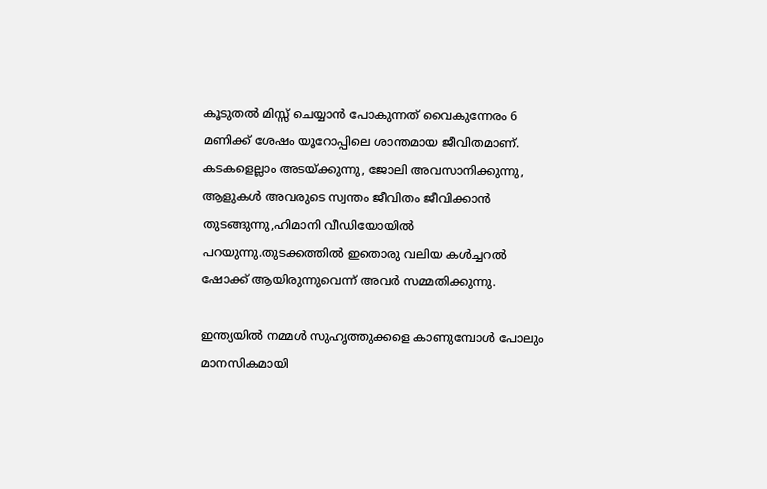കൂടുതൽ മിസ്സ് ചെയ്യാൻ പോകുന്നത് വൈകുന്നേരം 6 മണിക്ക് ശേഷം യൂറോപ്പിലെ ശാന്തമായ ജീവിതമാണ്. കടകളെല്ലാം അടയ്ക്കുന്നു, ജോലി അവസാനിക്കുന്നു, ആളുകൾ അവരുടെ സ്വന്തം ജീവിതം ജീവിക്കാൻ തുടങ്ങുന്നു,ഹിമാനി വീഡിയോയിൽ പറയുന്നു.തുടക്കത്തിൽ ഇതൊരു വലിയ കൾച്ചറൽ ഷോക്ക് ആയിരുന്നുവെന്ന് അവർ സമ്മതിക്കുന്നു.

ഇന്ത്യയിൽ നമ്മൾ സുഹൃത്തുക്കളെ കാണുമ്പോൾ പോലും മാനസികമായി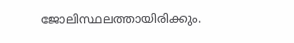ജോലിസ്ഥലത്തായിരിക്കും.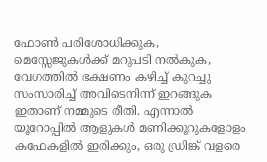ഫോൺ പരിശോധിക്കുക, മെസ്സേജുകൾക്ക് മറുപടി നൽകുക, വേഗത്തിൽ ഭക്ഷണം കഴിച്ച് കുറച്ചു സംസാരിച്ച് അവിടെനിന്ന് ഇറങ്ങുക
ഇതാണ് നമ്മുടെ രീതി. എന്നാൽ യൂറോപ്പിൽ ആളുകൾ മണിക്കൂറുകളോളം കഫേകളിൽ ഇരിക്കും, ഒരു ഡ്രിങ്ക് വളരെ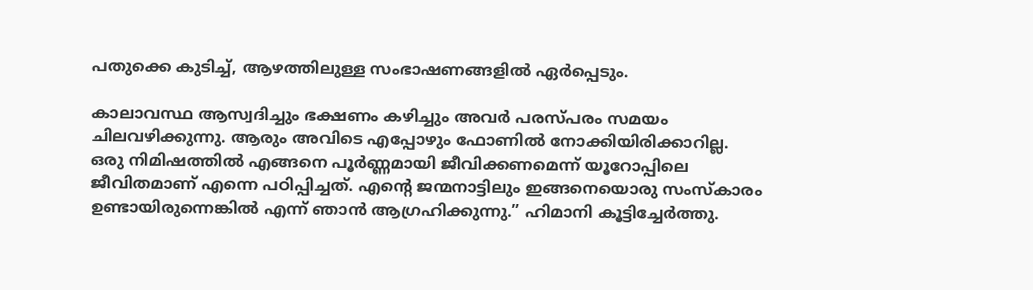പതുക്കെ കുടിച്ച്, ആഴത്തിലുള്ള സംഭാഷണങ്ങളിൽ ഏർപ്പെടും.

കാലാവസ്ഥ ആസ്വദിച്ചും ഭക്ഷണം കഴിച്ചും അവർ പരസ്പരം സമയം ചിലവഴിക്കുന്നു. ആരും അവിടെ എപ്പോഴും ഫോണിൽ നോക്കിയിരിക്കാറില്ല. ഒരു നിമിഷത്തിൽ എങ്ങനെ പൂർണ്ണമായി ജീവിക്കണമെന്ന് യൂറോപ്പിലെ ജീവിതമാണ് എന്നെ പഠിപ്പിച്ചത്. എന്റെ ജന്മനാട്ടിലും ഇങ്ങനെയൊരു സംസ്കാരം ഉണ്ടായിരുന്നെങ്കിൽ എന്ന് ഞാൻ ആഗ്രഹിക്കുന്നു.” ഹിമാനി കൂട്ടിച്ചേർത്തു.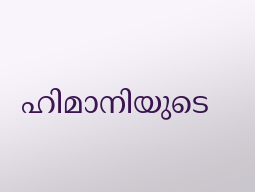ഹിമാനിയുടെ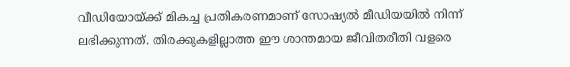വീഡിയോയ്ക്ക് മികച്ച പ്രതികരണമാണ് സോഷ്യൽ മീഡിയയിൽ നിന്ന് ലഭിക്കുന്നത്. തിരക്കുകളില്ലാത്ത ഈ ശാന്തമായ ജീവിതരീതി വളരെ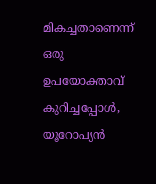മികച്ചതാണെന്ന് ഒരു ഉപയോക്താവ് കുറിച്ചപ്പോൾ, യൂറോപ്യൻ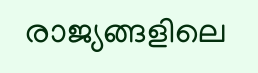രാജ്യങ്ങളിലെ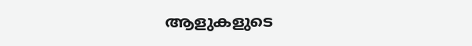ആളുകളുടെ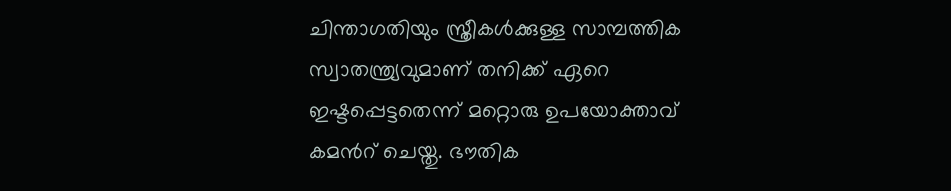ചിന്താഗതിയും സ്ത്രീകൾക്കുള്ള സാമ്പത്തിക സ്വാതന്ത്ര്യവുമാണ് തനിക്ക് ഏറെ ഇഷ്ടപ്പെട്ടതെന്ന് മറ്റൊരു ഉപയോക്താവ് കമന്‍റ് ചെയ്തു. ഭൗതിക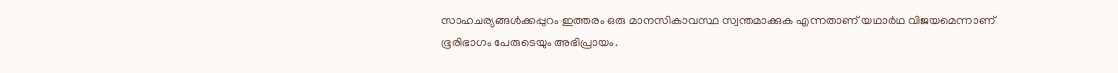സാഹചര്യങ്ങൾക്കപ്പുറം ഇത്തരം ഒരു മാനസികാവസ്ഥ സ്വന്തമാക്കുക എന്നതാണ് യഥാർഥ വിജയമെന്നാണ് ഭൂരിഭാഗം പേരുടെയും അഭിപ്രായം.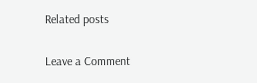Related posts

Leave a Comment